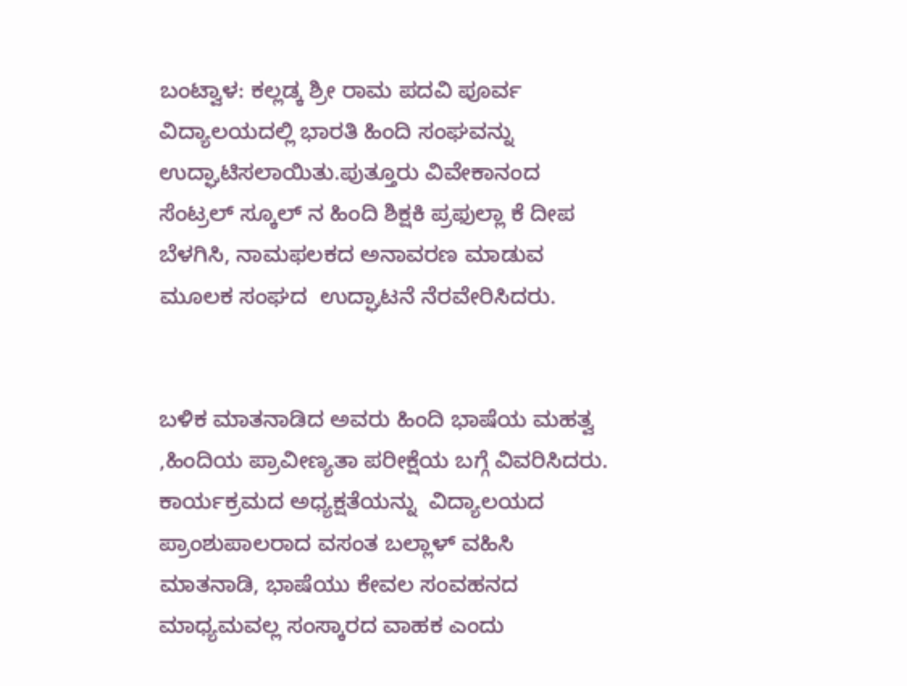ಬಂಟ್ವಾಳ: ಕಲ್ಲಡ್ಕ ಶ್ರೀ ರಾಮ ಪದವಿ ಪೂರ್ವ ವಿದ್ಯಾಲಯದಲ್ಲಿ ಭಾರತಿ ಹಿಂದಿ ಸಂಘವನ್ನು ಉದ್ಘಾಟಿಸಲಾಯಿತು.ಪುತ್ತೂರು ವಿವೇಕಾನಂದ ಸೆಂಟ್ರಲ್ ಸ್ಕೂಲ್ ನ ಹಿಂದಿ ಶಿಕ್ಷಕಿ ಪ್ರಫುಲ್ಲಾ ಕೆ ದೀಪ  ಬೆಳಗಿಸಿ, ನಾಮಫಲಕದ ಅನಾವರಣ ಮಾಡುವ ಮೂಲಕ ಸಂಘದ  ಉದ್ಘಾಟನೆ ನೆರವೇರಿಸಿದರು.


ಬಳಿಕ ಮಾತನಾಡಿದ ಅವರು ಹಿಂದಿ ಭಾಷೆಯ ಮಹತ್ವ ,ಹಿಂದಿಯ ಪ್ರಾವೀಣ್ಯತಾ ಪರೀಕ್ಷೆಯ ಬಗ್ಗೆ ವಿವರಿಸಿದರು. ಕಾರ್ಯಕ್ರಮದ ಅಧ್ಯಕ್ಷತೆಯನ್ನು  ವಿದ್ಯಾಲಯದ ಪ್ರಾಂಶುಪಾಲರಾದ ವಸಂತ ಬಲ್ಲಾಳ್ ವಹಿಸಿ ಮಾತನಾಡಿ, ಭಾಷೆಯು ಕೇವಲ ಸಂವಹನದ ಮಾಧ್ಯಮವಲ್ಲ ಸಂಸ್ಕಾರದ ವಾಹಕ ಎಂದು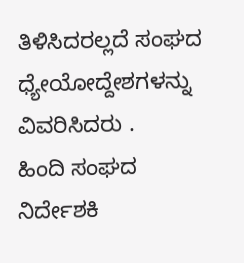ತಿಳಿಸಿದರಲ್ಲದೆ ಸಂಘದ ಧ್ಯೇಯೋದ್ದೇಶಗಳನ್ನು ವಿವರಿಸಿದರು .
ಹಿಂದಿ ಸಂಘದ ನಿರ್ದೇಶಕಿ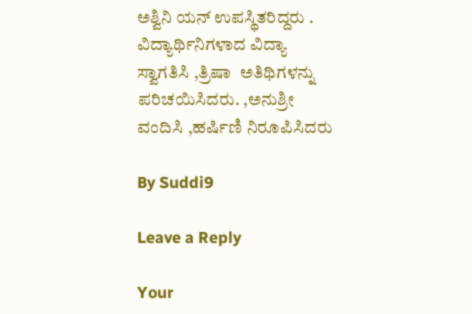ಅಶ್ವಿನಿ ಯನ್ ಉಪಸ್ಥಿತರಿದ್ದರು . ವಿದ್ಯಾರ್ಥಿನಿಗಳಾದ ವಿದ್ಯಾ  ಸ್ವಾಗತಿಸಿ ,ತ್ರಿಷಾ  ಅತಿಥಿಗಳನ್ನು ಪರಿಚಯಿಸಿದರು. ,ಅನುಶ್ರೀ ವಂದಿಸಿ ,ಹರ್ಷಿಣಿ ನಿರೂಪಿಸಿದರು

By Suddi9

Leave a Reply

Your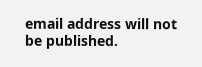email address will not be published.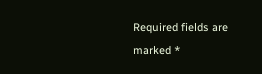Required fields are marked *